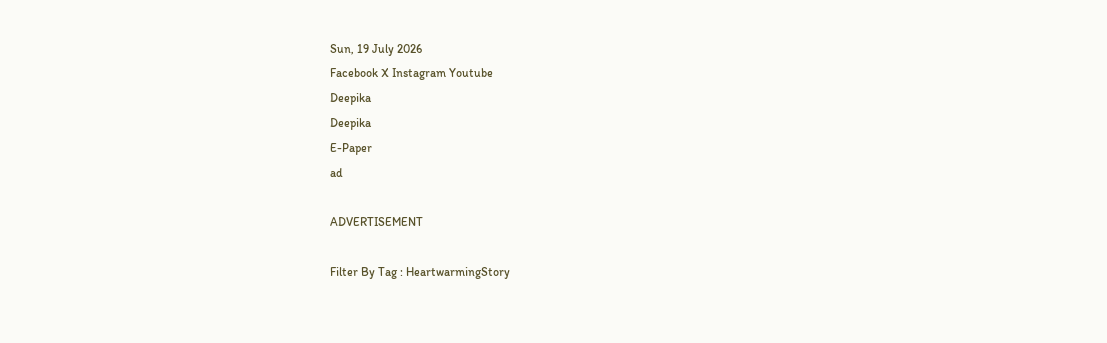Sun, 19 July 2026
Facebook X Instagram Youtube
Deepika
Deepika
E-Paper
ad

ADVERTISEMENT

Filter By Tag : HeartwarmingStory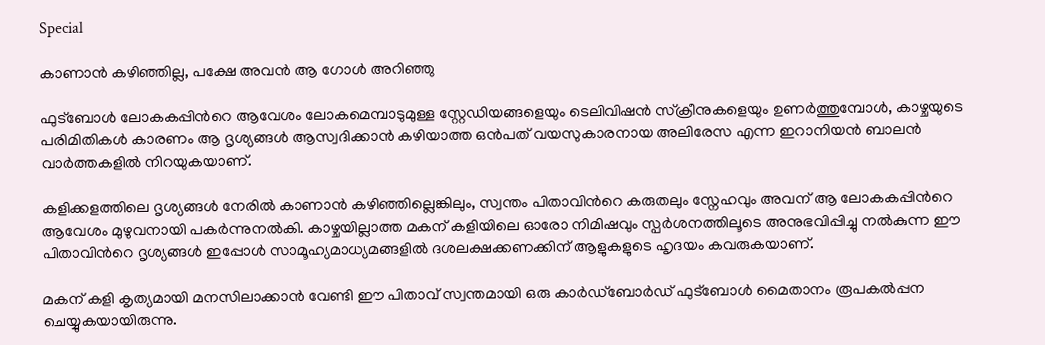Special

കാണാൻ കഴിഞ്ഞില്ല, പക്ഷേ അവൻ ആ ഗോൾ അറിഞ്ഞു

ഫുട്ബോൾ ലോകകപ്പിന്‍റെ ആവേശം ലോകമെമ്പാടുമുള്ള സ്റ്റേഡിയങ്ങളെയും ടെലിവിഷൻ സ്‌ക്രീനുകളെയും ഉണർത്തുമ്പോൾ, കാഴ്ചയുടെ പരിമിതികൾ കാരണം ആ ദൃശ്യങ്ങൾ ആസ്വദിക്കാൻ കഴിയാത്ത ഒൻപത് വയസുകാരനായ അലിരേസ എന്ന ഇറാനിയൻ ബാലൻ വാർത്തകളിൽ നിറയുകയാണ്.

കളിക്കളത്തിലെ ദൃശ്യങ്ങൾ നേരിൽ കാണാൻ കഴിഞ്ഞില്ലെങ്കിലും, സ്വന്തം പിതാവിന്‍റെ കരുതലും സ്നേഹവും അവന് ആ ലോകകപ്പിന്‍റെ ആവേശം മുഴുവനായി പകർന്നുനൽകി. കാഴ്ചയില്ലാത്ത മകന് കളിയിലെ ഓരോ നിമിഷവും സ്പർശനത്തിലൂടെ അനുഭവിപ്പിച്ചു നൽകുന്ന ഈ പിതാവിന്‍റെ ദൃശ്യങ്ങൾ ഇപ്പോൾ സാമൂഹ്യമാധ്യമങ്ങളിൽ ദശലക്ഷക്കണക്കിന് ആളുകളുടെ ഹൃദയം കവരുകയാണ്.

മകന് കളി കൃത്യമായി മനസിലാക്കാൻ വേണ്ടി ഈ പിതാവ് സ്വന്തമായി ഒരു കാർഡ്ബോർഡ് ഫുട്ബോൾ മൈതാനം രൂപകൽപ്പന ചെയ്യുകയായിരുന്നു.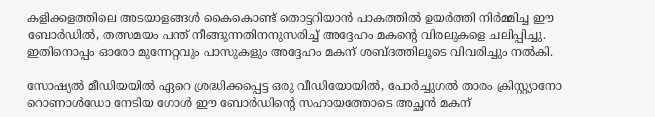കളിക്കളത്തിലെ അടയാളങ്ങൾ കൈകൊണ്ട് തൊട്ടറിയാൻ പാകത്തിൽ ഉയർത്തി നിർമ്മിച്ച ഈ ബോർഡിൽ, തത്സമയം പന്ത് നീങ്ങുന്നതിനനുസരിച്ച് അദ്ദേഹം മകന്‍റെ വിരലുകളെ ചലിപ്പിച്ചു. ഇതിനൊപ്പം ഓരോ മുന്നേറ്റവും പാസുകളും അദ്ദേഹം മകന് ശബ്ദത്തിലൂടെ വിവരിച്ചും നൽകി.

സോഷ്യൽ മീഡിയയിൽ ഏറെ ശ്രദ്ധിക്കപ്പെട്ട ഒരു വീഡിയോയിൽ, പോർച്ചുഗൽ താരം ക്രിസ്റ്റ്യാനോ റൊണാൾഡോ നേടിയ ഗോൾ ഈ ബോർഡിന്‍റെ സഹായത്തോടെ അച്ഛൻ മകന്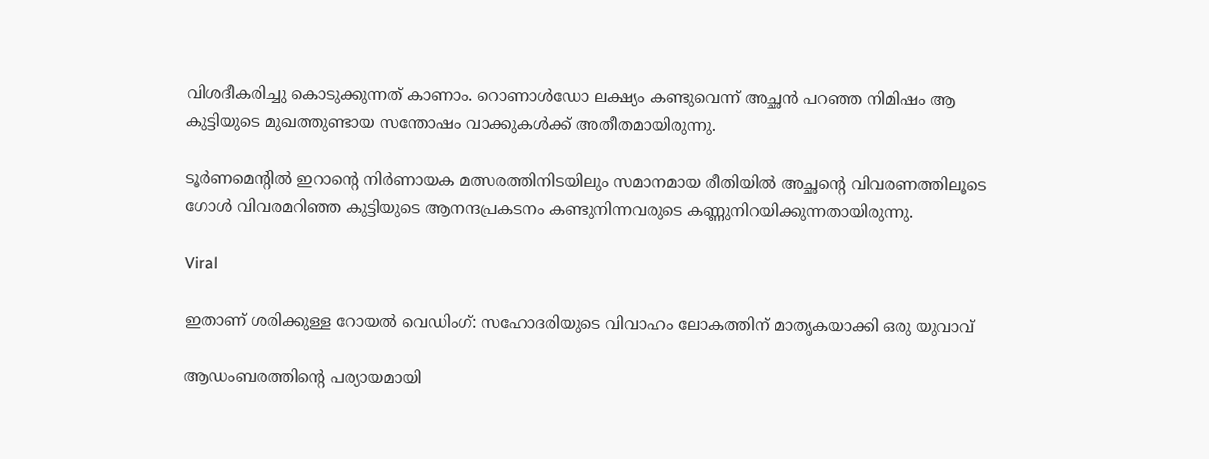വിശദീകരിച്ചു കൊടുക്കുന്നത് കാണാം. റൊണാൾഡോ ലക്ഷ്യം കണ്ടുവെന്ന് അച്ഛൻ പറഞ്ഞ നിമിഷം ആ കുട്ടിയുടെ മുഖത്തുണ്ടായ സന്തോഷം വാക്കുകൾക്ക് അതീതമായിരുന്നു.

ടൂർണമെന്‍റിൽ ഇറാന്‍റെ നിർണായക മത്സരത്തിനിടയിലും സമാനമായ രീതിയിൽ അച്ഛന്‍റെ വിവരണത്തിലൂടെ ഗോൾ വിവരമറിഞ്ഞ കുട്ടിയുടെ ആനന്ദപ്രകടനം കണ്ടുനിന്നവരുടെ കണ്ണുനിറയിക്കുന്നതായിരുന്നു.

Viral

ഇതാണ് ശരിക്കുള്ള റോയൽ വെഡിംഗ്: സഹോദരിയുടെ വിവാഹം ലോകത്തിന് മാതൃകയാക്കി ഒരു യുവാവ്

ആഡംബരത്തിന്‍റെ പര്യായമായി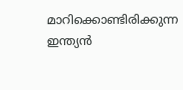മാറിക്കൊണ്ടിരിക്കുന്ന ഇന്ത്യൻ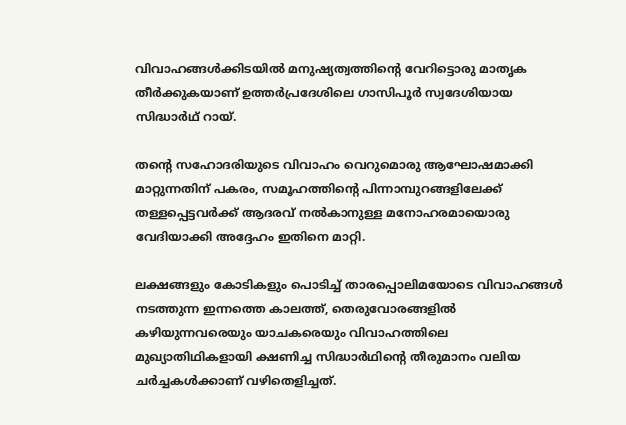വിവാഹങ്ങൾക്കിടയിൽ മനുഷ്യത്വത്തിന്‍റെ വേറിട്ടൊരു മാതൃക തീർക്കുകയാണ് ഉത്തർപ്രദേശിലെ ഗാസിപൂർ സ്വദേശിയായ സിദ്ധാർഥ് റായ്.

തന്‍റെ സഹോദരിയുടെ വിവാഹം വെറുമൊരു ആഘോഷമാക്കി മാറ്റുന്നതിന് പകരം, സമൂഹത്തിന്‍റെ പിന്നാമ്പുറങ്ങളിലേക്ക് തള്ളപ്പെട്ടവർക്ക് ആദരവ് നൽകാനുള്ള മനോഹരമായൊരു വേദിയാക്കി അദ്ദേഹം ഇതിനെ മാറ്റി.

ലക്ഷങ്ങളും കോടികളും പൊടിച്ച് താരപ്പൊലിമയോടെ വിവാഹങ്ങൾ നടത്തുന്ന ഇന്നത്തെ കാലത്ത്, തെരുവോരങ്ങളിൽ കഴിയുന്നവരെയും യാചകരെയും വിവാഹത്തിലെ മുഖ്യാതിഥികളായി ക്ഷണിച്ച സിദ്ധാർഥിന്‍റെ തീരുമാനം വലിയ ചർച്ചകൾക്കാണ് വഴിതെളിച്ചത്.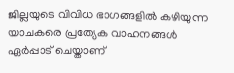ജില്ലയുടെ വിവിധ ഭാഗങ്ങളിൽ കഴിയുന്ന യാചകരെ പ്രത്യേക വാഹനങ്ങൾ ഏർപ്പാട് ചെയ്താണ്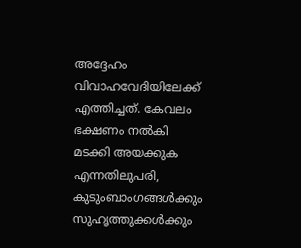അദ്ദേഹം വിവാഹവേദിയിലേക്ക് എത്തിച്ചത്. കേവലം ഭക്ഷണം നൽകി മടക്കി അയക്കുക എന്നതിലുപരി, കുടുംബാംഗങ്ങൾക്കും സുഹൃത്തുക്കൾക്കും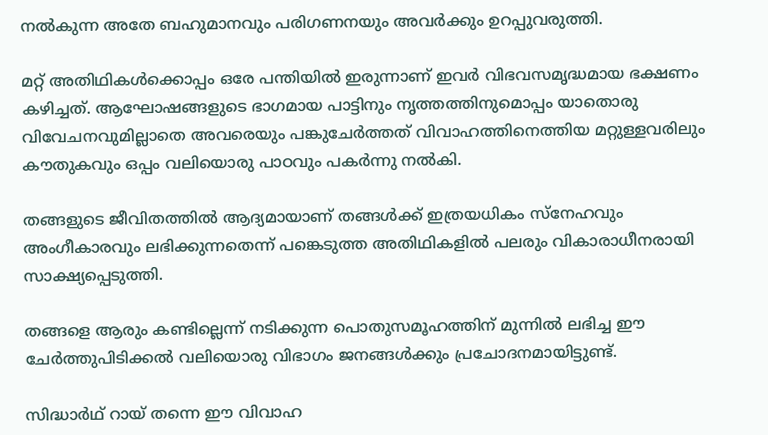നൽകുന്ന അതേ ബഹുമാനവും പരിഗണനയും അവർക്കും ഉറപ്പുവരുത്തി.

മറ്റ് അതിഥികൾക്കൊപ്പം ഒരേ പന്തിയിൽ ഇരുന്നാണ് ഇവർ വിഭവസമൃദ്ധമായ ഭക്ഷണം കഴിച്ചത്. ആഘോഷങ്ങളുടെ ഭാഗമായ പാട്ടിനും നൃത്തത്തിനുമൊപ്പം യാതൊരു വിവേചനവുമില്ലാതെ അവരെയും പങ്കുചേർത്തത് വിവാഹത്തിനെത്തിയ മറ്റുള്ളവരിലും കൗതുകവും ഒപ്പം വലിയൊരു പാഠവും പകർന്നു നൽകി.

തങ്ങളുടെ ജീവിതത്തിൽ ആദ്യമായാണ് തങ്ങൾക്ക് ഇത്രയധികം സ്നേഹവും അംഗീകാരവും ലഭിക്കുന്നതെന്ന് പങ്കെടുത്ത അതിഥികളിൽ പലരും വികാരാധീനരായി സാക്ഷ്യപ്പെടുത്തി.

തങ്ങളെ ആരും കണ്ടില്ലെന്ന് നടിക്കുന്ന പൊതുസമൂഹത്തിന് മുന്നിൽ ലഭിച്ച ഈ ചേർത്തുപിടിക്കൽ വലിയൊരു വിഭാഗം ജനങ്ങൾക്കും പ്രചോദനമായിട്ടുണ്ട്.

സിദ്ധാർഥ് റായ് തന്നെ ഈ വിവാഹ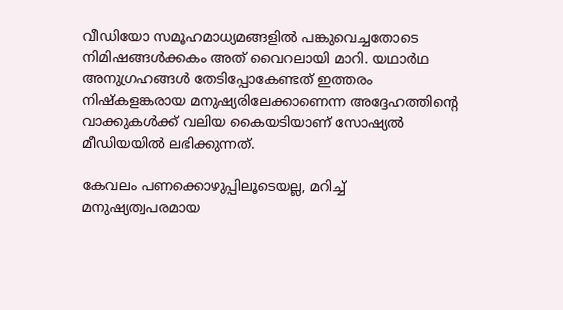വീഡിയോ സമൂഹമാധ്യമങ്ങളിൽ പങ്കുവെച്ചതോടെ നിമിഷങ്ങൾക്കകം അത് വൈറലായി മാറി. യഥാർഥ അനുഗ്രഹങ്ങൾ തേടിപ്പോകേണ്ടത് ഇത്തരം നിഷ്കളങ്കരായ മനുഷ്യരിലേക്കാണെന്ന അദ്ദേഹത്തിന്‍റെ വാക്കുകൾക്ക് വലിയ കൈയടിയാണ് സോഷ്യൽ മീഡിയയിൽ ലഭിക്കുന്നത്.

കേവലം പണക്കൊഴുപ്പിലൂടെയല്ല, മറിച്ച് മനുഷ്യത്വപരമായ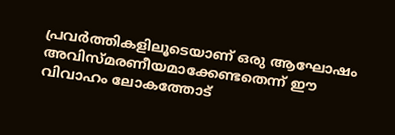പ്രവർത്തികളിലൂടെയാണ് ഒരു ആഘോഷം അവിസ്മരണീയമാക്കേണ്ടതെന്ന് ഈ വിവാഹം ലോകത്തോട്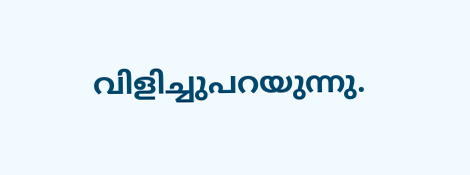വിളിച്ചുപറയുന്നു.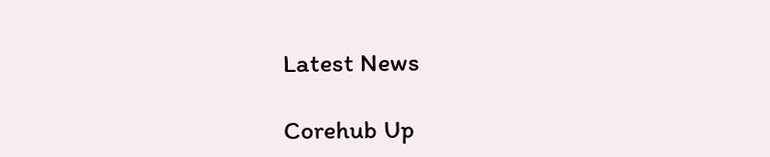Latest News

Corehub Up